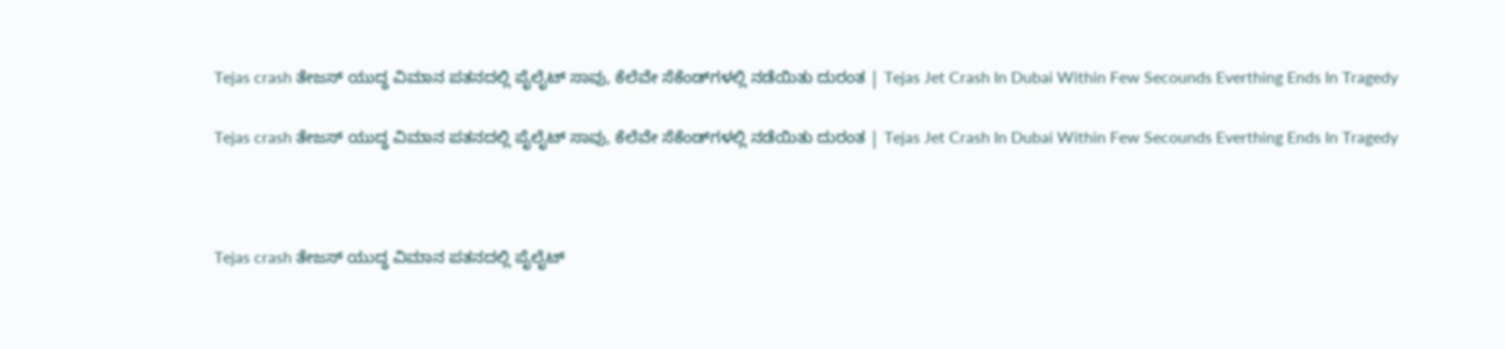Tejas crash ತೇಜಸ್ ಯುದ್ಧ ವಿಮಾನ ಪತನದಲ್ಲಿ ಪೈಲೈಟ್ ಸಾವು, ಕೆಲೆವೇ ಸೆಕೆಂಡ್‌ಗಳಲ್ಲಿ ನಡೆಯಿತು ದುರಂತ | Tejas Jet Crash In Dubai Within Few Secounds Everthing Ends In Tragedy

Tejas crash ತೇಜಸ್ ಯುದ್ಧ ವಿಮಾನ ಪತನದಲ್ಲಿ ಪೈಲೈಟ್ ಸಾವು, ಕೆಲೆವೇ ಸೆಕೆಂಡ್‌ಗಳಲ್ಲಿ ನಡೆಯಿತು ದುರಂತ | Tejas Jet Crash In Dubai Within Few Secounds Everthing Ends In Tragedy



Tejas crash ತೇಜಸ್ ಯುದ್ಧ ವಿಮಾನ ಪತನದಲ್ಲಿ ಪೈಲೈಟ್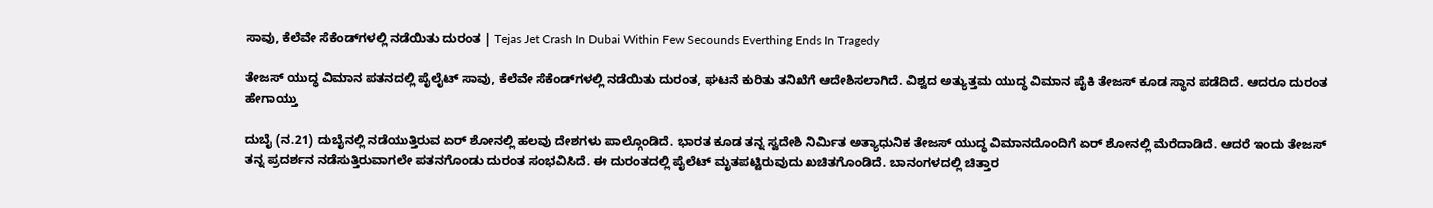ಸಾವು, ಕೆಲೆವೇ ಸೆಕೆಂಡ್‌ಗಳಲ್ಲಿ ನಡೆಯಿತು ದುರಂತ | Tejas Jet Crash In Dubai Within Few Secounds Everthing Ends In Tragedy

ತೇಜಸ್ ಯುದ್ಧ ವಿಮಾನ ಪತನದಲ್ಲಿ ಪೈಲೈಟ್ ಸಾವು, ಕೆಲೆವೇ ಸೆಕೆಂಡ್‌ಗಳಲ್ಲಿ ನಡೆಯಿತು ದುರಂತ, ಘಟನೆ ಕುರಿತು ತನಿಖೆಗೆ ಆದೇಶಿಸಲಾಗಿದೆ. ವಿಶ್ವದ ಅತ್ಯುತ್ತಮ ಯುದ್ಧ ವಿಮಾನ ಪೈಕಿ ತೇಜಸ್ ಕೂಡ ಸ್ಥಾನ ಪಡೆದಿದೆ. ಆದರೂ ದುರಂತ ಹೇಗಾಯ್ತು

ದುಬೈ (ನ.21) ದುಬೈನಲ್ಲಿ ನಡೆಯುತ್ತಿರುವ ಏರ್ ಶೋನಲ್ಲಿ ಹಲವು ದೇಶಗಳು ಪಾಲ್ಗೊಂಡಿದೆ. ಭಾರತ ಕೂಡ ತನ್ನ ಸ್ವದೇಶಿ ನಿರ್ಮಿತ ಅತ್ಯಾಧುನಿಕ ತೇಜಸ್ ಯುದ್ಧ ವಿಮಾನದೊಂದಿಗೆ ಏರ್ ಶೋನಲ್ಲಿ ಮೆರೆದಾಡಿದೆ. ಆದರೆ ಇಂದು ತೇಜಸ್ ತನ್ನ ಪ್ರದರ್ಶನ ನಡೆಸುತ್ತಿರುವಾಗಲೇ ಪತನಗೊಂಡು ದುರಂತ ಸಂಭವಿಸಿದೆ. ಈ ದುರಂತದಲ್ಲಿ ಪೈಲೆಟ್ ಮೃತಪಟ್ಟಿರುವುದು ಖಚಿತಗೊಂಡಿದೆ. ಬಾನಂಗಳದಲ್ಲಿ ಚಿತ್ತಾರ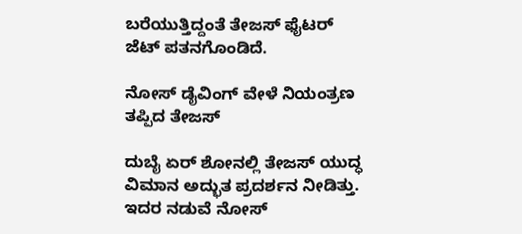ಬರೆಯುತ್ತಿದ್ದಂತೆ ತೇಜಸ್ ಫೈಟರ್ ಜೆಟ್ ಪತನಗೊಂಡಿದೆ.

ನೋಸ್ ಡೈವಿಂಗ್ ವೇಳೆ ನಿಯಂತ್ರಣ ತಪ್ಪಿದ ತೇಜಸ್

ದುಬೈ ಏರ್ ಶೋನಲ್ಲಿ ತೇಜಸ್ ಯುದ್ಧ ವಿಮಾನ ಅದ್ಭುತ ಪ್ರದರ್ಶನ ನೀಡಿತ್ತು. ಇದರ ನಡುವೆ ನೋಸ್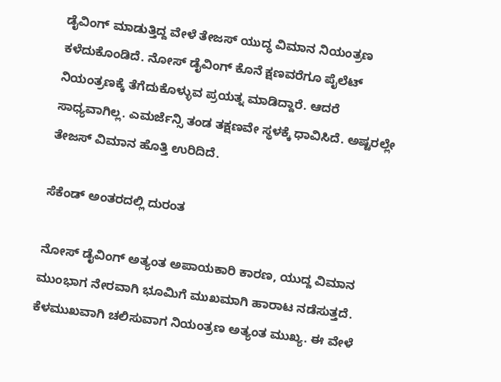ಡೈವಿಂಗ್ ಮಾಡುತ್ತಿದ್ದ ವೇಳೆ ತೇಜಸ್ ಯುದ್ಧ ವಿಮಾನ ನಿಯಂತ್ರಣ ಕಳೆದುಕೊಂಡಿದೆ. ನೋಸ್ ಡೈವಿಂಗ್ ಕೊನೆ ಕ್ಷಣವರೆಗೂ ಪೈಲೆಟ್ ನಿಯಂತ್ರಣಕ್ಕೆ ತೆಗೆದುಕೊಳ್ಳುವ ಪ್ರಯತ್ನ ಮಾಡಿದ್ದಾರೆ. ಆದರೆ ಸಾಧ್ಯವಾಗಿಲ್ಲ. ಎಮರ್ಜೆನ್ಸಿ ತಂಡ ತಕ್ಷಣವೇ ಸ್ಥಳಕ್ಕೆ ಧಾವಿಸಿದೆ. ಅಷ್ಟರಲ್ಲೇ ತೇಜಸ್ ವಿಮಾನ ಹೊತ್ತಿ ಉರಿದಿದೆ.

ಸೆಕೆಂಡ್ ಅಂತರದಲ್ಲಿ ದುರಂತ

ನೋಸ್ ಡೈವಿಂಗ್ ಅತ್ಯಂತ ಅಪಾಯಕಾರಿ ಕಾರಣ, ಯುದ್ದ ವಿಮಾನ ಮುಂಭಾಗ ನೇರವಾಗಿ ಭೂಮಿಗೆ ಮುಖಮಾಗಿ ಹಾರಾಟ ನಡೆಸುತ್ತದೆ. ಕೆಳಮುಖವಾಗಿ ಚಲಿಸುವಾಗ ನಿಯಂತ್ರಣ ಅತ್ಯಂತ ಮುಖ್ಯ. ಈ ವೇಳೆ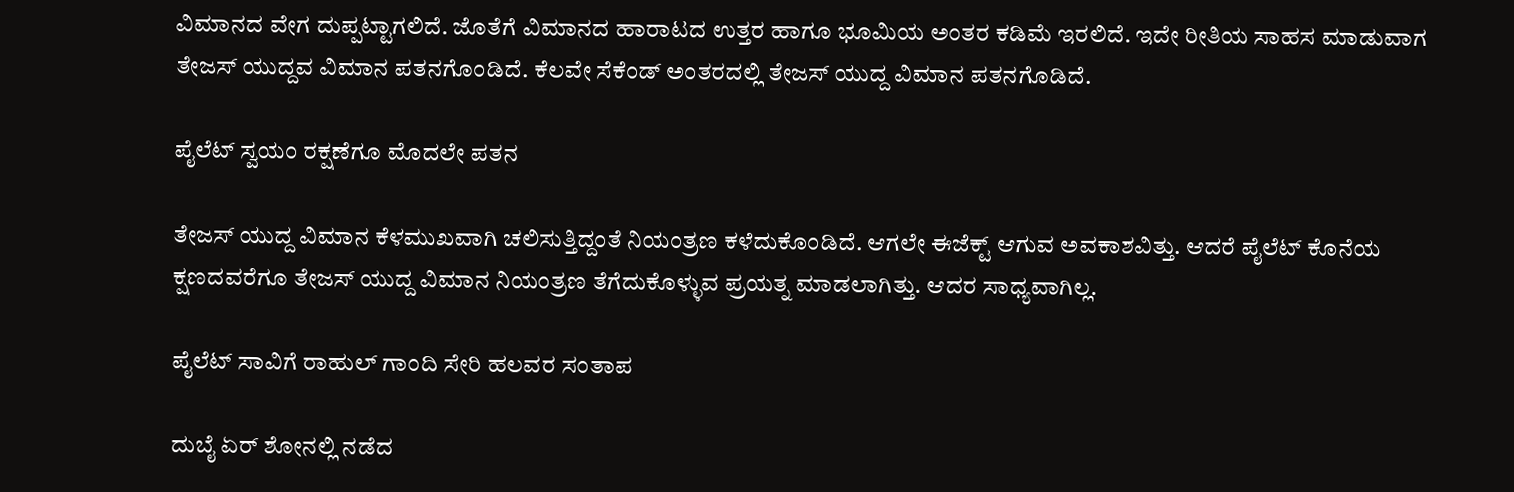ವಿಮಾನದ ವೇಗ ದುಪ್ಪಟ್ಟಾಗಲಿದೆ. ಜೊತೆಗೆ ವಿಮಾನದ ಹಾರಾಟದ ಉತ್ತರ ಹಾಗೂ ಭೂಮಿಯ ಅಂತರ ಕಡಿಮೆ ಇರಲಿದೆ. ಇದೇ ರೀತಿಯ ಸಾಹಸ ಮಾಡುವಾಗ ತೇಜಸ್ ಯುದ್ದವ ವಿಮಾನ ಪತನಗೊಂಡಿದೆ. ಕೆಲವೇ ಸೆಕೆಂಡ್ ಅಂತರದಲ್ಲಿ ತೇಜಸ್ ಯುದ್ದ ವಿಮಾನ ಪತನಗೊಡಿದೆ.

ಪೈಲೆಟ್ ಸ್ವಯಂ ರಕ್ಷಣೆಗೂ ಮೊದಲೇ ಪತನ

ತೇಜಸ್ ಯುದ್ದ ವಿಮಾನ ಕೆಳಮುಖವಾಗಿ ಚಲಿಸುತ್ತಿದ್ದಂತೆ ನಿಯಂತ್ರಣ ಕಳೆದುಕೊಂಡಿದೆ. ಆಗಲೇ ಈಜೆಕ್ಟ್ ಆಗುವ ಅವಕಾಶವಿತ್ತು. ಆದರೆ ಪೈಲೆಟ್ ಕೊನೆಯ ಕ್ಷಣದವರೆಗೂ ತೇಜಸ್ ಯುದ್ದ ವಿಮಾನ ನಿಯಂತ್ರಣ ತೆಗೆದುಕೊಳ್ಳುವ ಪ್ರಯತ್ನ ಮಾಡಲಾಗಿತ್ತು. ಆದರ ಸಾಧ್ಯವಾಗಿಲ್ಲ.

ಪೈಲೆಟ್ ಸಾವಿಗೆ ರಾಹುಲ್ ಗಾಂದಿ ಸೇರಿ ಹಲವರ ಸಂತಾಪ

ದುಬೈ ಏರ್ ಶೋನಲ್ಲಿ ನಡೆದ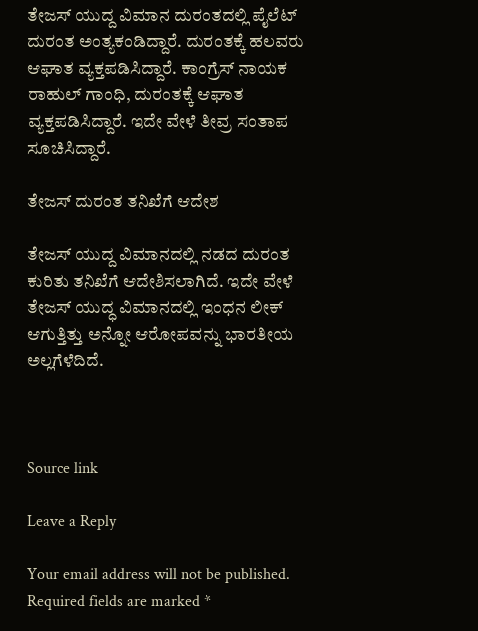ತೇಜಸ್ ಯುದ್ದ ವಿಮಾನ ದುರಂತದಲ್ಲಿ ಪೈಲೆಟ್ ದುರಂತ ಅಂತ್ಯಕಂಡಿದ್ದಾರೆ. ದುರಂತಕ್ಕೆ ಹಲವರು ಆಘಾತ ವ್ಯಕ್ತಪಡಿಸಿದ್ದಾರೆ. ಕಾಂಗ್ರೆಸ್ ನಾಯಕ ರಾಹುಲ್ ಗಾಂಧಿ, ದುರಂತಕ್ಕೆ ಆಘಾತ ವ್ಯಕ್ತಪಡಿಸಿದ್ದಾರೆ. ಇದೇ ವೇಳೆ ತೀವ್ರ ಸಂತಾಪ ಸೂಚಿಸಿದ್ದಾರೆ.

ತೇಜಸ್ ದುರಂತ ತನಿಖೆಗೆ ಆದೇಶ

ತೇಜಸ್ ಯುದ್ದ ವಿಮಾನದಲ್ಲಿ ನಡದ ದುರಂತ ಕುರಿತು ತನಿಖೆಗೆ ಆದೇಶಿಸಲಾಗಿದೆ. ಇದೇ ವೇಳೆ ತೇಜಸ್ ಯುದ್ಧ ವಿಮಾನದಲ್ಲಿ ಇಂಧನ ಲೀಕ್ ಆಗುತ್ತಿತ್ತು ಅನ್ನೋ ಆರೋಪವನ್ನು ಭಾರತೀಯ ಅಲ್ಲಗೆಳೆದಿದೆ.



Source link

Leave a Reply

Your email address will not be published. Required fields are marked *